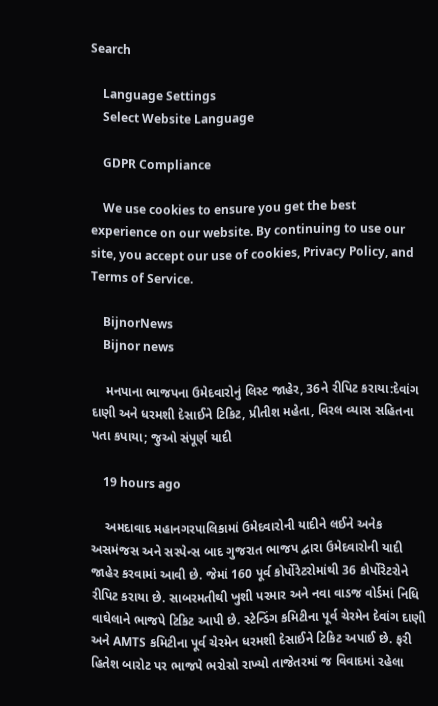Search

    Language Settings
    Select Website Language

    GDPR Compliance

    We use cookies to ensure you get the best experience on our website. By continuing to use our site, you accept our use of cookies, Privacy Policy, and Terms of Service.

    BijnorNews
    Bijnor news

    મનપાના ભાજપના ઉમેદવારોનું લિસ્ટ જાહેર, 36ને રીપિટ કરાયા:દેવાંગ દાણી અને ધરમશી દેસાઈને ટિકિટ, પ્રીતીશ મહેતા, વિરલ વ્યાસ સહિતના પતા કપાયા; જુઓ સંપૂર્ણ યાદી

    19 hours ago

    અમદાવાદ મહાનગરપાલિકામાં ઉમેદવારોની યાદીને લઈને અનેક અસમંજસ અને સસ્પેન્સ બાદ ગુજરાત ભાજપ દ્વારા ઉમેદવારોની યાદી જાહેર કરવામાં આવી છે. જેમાં 160 પૂર્વ કોર્પોરેટરોમાંથી 36 કોર્પોરેટરોને રીપિટ કરાયા છે. સાબરમતીથી ખુશી પરમાર અને નવા વાડજ વોર્ડમાં નિધિ વાઘેલાને ભાજપે ટિકિટ આપી છે. સ્ટેન્ડિંગ કમિટીના પૂર્વ ચેરમેન દેવાંગ દાણી અને AMTS કમિટીના પૂર્વ ચેરમેન ધરમશી દેસાઈને ટિકિટ અપાઈ છે. ફરી હિતેશ બારોટ પર ભાજપે ભરોસો રાખ્યો તાજેતરમાં જ વિવાદમાં રહેલા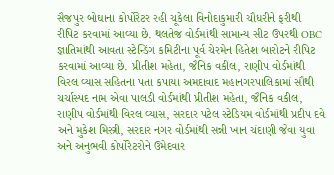સૈજપુર બોઘાના કોર્પોરેટર રહી ચૂકેલા વિનોદાકુમારી ચૌધરીને ફરીથી રીપિટ કરવામાં આવ્યા છે. થલતેજ વોર્ડમાંથી સામાન્ય સીટ ઉપરથી OBC જ્ઞાતિમાંથી આવતા સ્ટેન્ડિંગ કમિટીના પૂર્વ ચેરમેન હિતેશ બારોટને રીપિટ કરવામાં આવ્યા છે. પ્રીતીશ મહેતા, જૈનિક વકીલ, રાણીપ વોર્ડમાંથી વિરલ વ્યાસ સહિતના પતા કપાયા અમદાવાદ મહાનગરપાલિકામાં સૌથી ચર્ચાસ્પદ નામ એવા પાલડી વોર્ડમાંથી પ્રીતીશ મહેતા, જૈનિક વકીલ, રાણીપ વોર્ડમાંથી વિરલ વ્યાસ, સરદાર પટેલ સ્ટેડિયમ વોર્ડમાંથી પ્રદીપ દવે અને મુકેશ મિસ્ત્રી, સરદાર નગર વોર્ડમાંથી સન્ની ખાન ચંદાણી જેવા યુવા અને અનુભવી કોર્પોરેટરોને ઉમેદવાર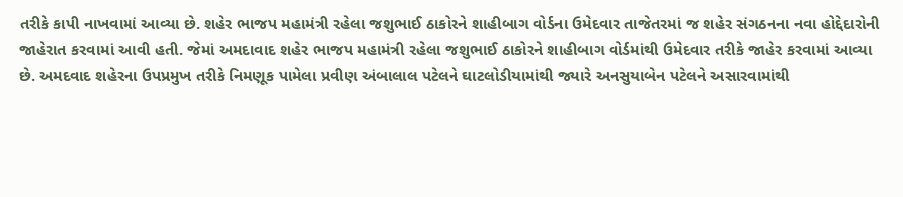તરીકે કાપી નાખવામાં આવ્યા છે. શહેર ભાજપ મહામંત્રી રહેલા જશુભાઈ ઠાકોરને શાહીબાગ વોર્ડના ઉમેદવાર તાજેતરમાં જ શહેર સંગઠનના નવા હોદ્દેદારોની જાહેરાત કરવામાં આવી હતી. જેમાં અમદાવાદ શહેર ભાજપ મહામંત્રી રહેલા જશુભાઈ ઠાકોરને શાહીબાગ વોર્ડમાંથી ઉમેદવાર તરીકે જાહેર કરવામાં આવ્યા છે. અમદવાદ શહેરના ઉપપ્રમુખ તરીકે નિમણૂક પામેલા પ્રવીણ અંબાલાલ પટેલને ઘાટલોડીયામાંથી જ્યારે અનસુયાબેન પટેલને અસારવામાંથી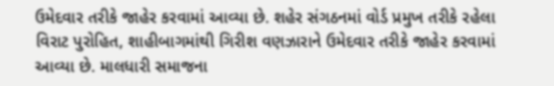ઉમેદવાર તરીકે જાહેર કરવામાં આવ્યા છે. શહેર સંગઠનમાં વોર્ડ પ્રમુખ તરીકે રહેલા વિરાટ પુરોહિત, શાહીબાગમાંથી ગિરીશ વણઝારાને ઉમેદવાર તરીકે જાહેર કરવામાં આવ્યા છે. માલધારી સમાજના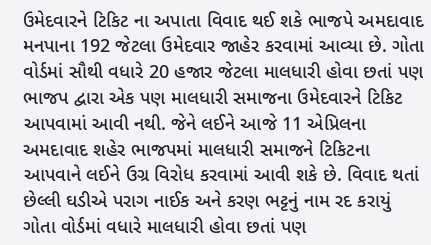ઉમેદવારને ટિકિટ ના અપાતા વિવાદ થઈ શકે ભાજપે અમદાવાદ મનપાના 192 જેટલા ઉમેદવાર જાહેર કરવામાં આવ્યા છે. ગોતા વોર્ડમાં સૌથી વધારે 20 હજાર જેટલા માલધારી હોવા છતાં પણ ભાજપ દ્વારા એક પણ માલધારી સમાજના ઉમેદવારને ટિકિટ આપવામાં આવી નથી. જેને લઈને આજે 11 એપ્રિલના અમદાવાદ શહેર ભાજપમાં માલધારી સમાજને ટિકિટના આપવાને લઈને ઉગ્ર વિરોધ કરવામાં આવી શકે છે. વિવાદ થતાં છેલ્લી ઘડીએ પરાગ નાઈક અને કરણ ભટ્ટનું નામ રદ કરાયું ગોતા વોર્ડમાં વધારે માલધારી હોવા છતાં પણ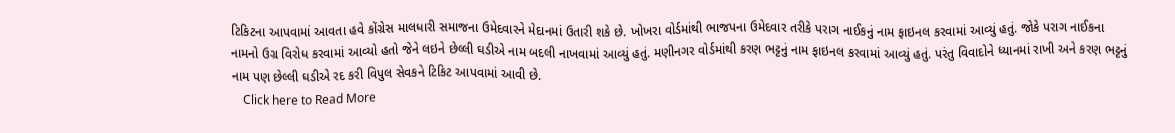ટિકિટના આપવામાં આવતા હવે કોંગ્રેસ માલધારી સમાજના ઉમેદવારને મેદાનમાં ઉતારી શકે છે. ખોખરા વોર્ડમાંથી ભાજપના ઉમેદવાર તરીકે પરાગ નાઈકનું નામ ફાઇનલ કરવામાં આવ્યું હતું. જોકે પરાગ નાઈકના નામનો ઉગ્ર વિરોધ કરવામાં આવ્યો હતો જેને લઇને છેલ્લી ઘડીએ નામ બદલી નાખવામાં આવ્યું હતું. મણીનગર વોર્ડમાંથી કરણ ભટ્ટનું નામ ફાઇનલ કરવામાં આવ્યું હતું. પરંતુ વિવાદોને ધ્યાનમાં રાખી અને કરણ ભટ્ટનું નામ પણ છેલ્લી ઘડીએ રદ કરી વિપુલ સેવકને ટિકિટ આપવામાં આવી છે.
    Click here to Read More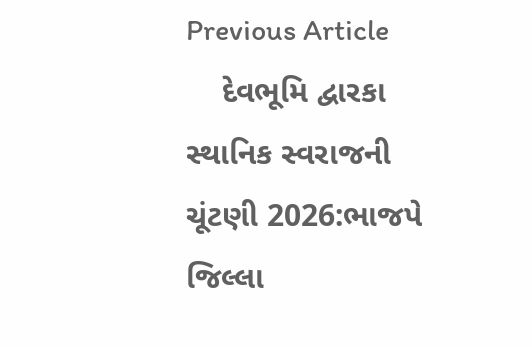Previous Article
    દેવભૂમિ દ્વારકા સ્થાનિક સ્વરાજની ચૂંટણી 2026:ભાજપે જિલ્લા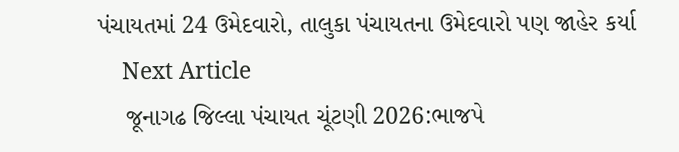પંચાયતમાં 24 ઉમેદવારો, તાલુકા પંચાયતના ઉમેદવારો પણ જાહેર કર્યા
    Next Article
    જૂનાગઢ જિલ્લા પંચાયત ચૂંટણી 2026:ભાજપે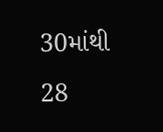30માંથી 28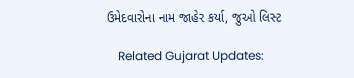ઉમેદવારોના નામ જાહેર કર્યા, જુઓ લિસ્ટ

    Related Gujarat Updates: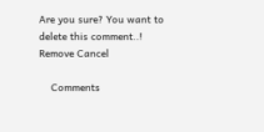Are you sure? You want to delete this comment..! Remove Cancel

    Comments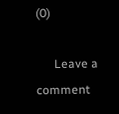(0)

      Leave a comment